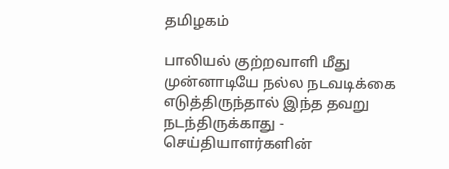தமிழகம்

பாலியல் குற்றவாளி மீது முன்னாடியே நல்ல நடவடிக்கை எடுத்திருந்தால் இந்த தவறு நடந்திருக்காது -  செய்தியாளர்களின்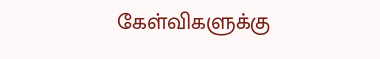கேள்விகளுக்கு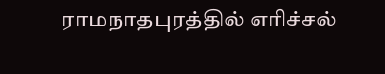ராமநாதபுரத்தில் எரிச்சல்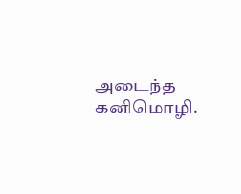அடைந்த கனிமொழி.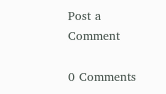Post a Comment

0 Comments